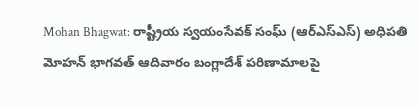Mohan Bhagwat: రాష్ట్రీయ స్వయంసేవక్ సంఘ్ (ఆర్ఎస్ఎస్) అధిపతి మోహన్ భాగవత్ ఆదివారం బంగ్లాదేశ్ పరిణామాలపై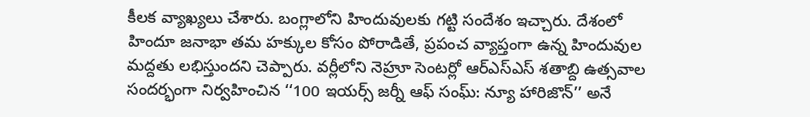కీలక వ్యాఖ్యలు చేశారు. బంగ్లాలోని హిందువులకు గట్టి సందేశం ఇచ్చారు. దేశంలో హిందూ జనాభా తమ హక్కుల కోసం పోరాడితే, ప్రపంచ వ్యాప్తంగా ఉన్న హిందువుల మద్దతు లభిస్తుందని చెప్పారు. వర్లీలోని నెహ్రూ సెంటర్లో ఆర్ఎస్ఎస్ శతాబ్ది ఉత్సవాల సందర్భంగా నిర్వహించిన ‘‘100 ఇయర్స్ జర్నీ ఆఫ్ సంఘ్: న్యూ హారిజొన్’’ అనే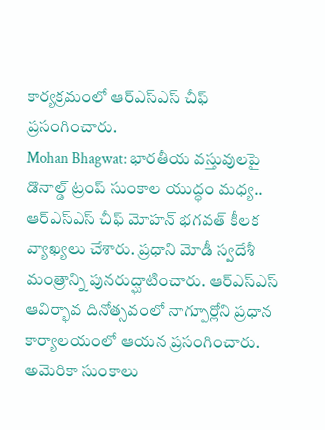కార్యక్రమంలో ఆర్ఎస్ఎస్ చీఫ్ ప్రసంగించారు.
Mohan Bhagwat: భారతీయ వస్తువులపై డొనాల్డ్ ట్రంప్ సుంకాల యుద్ధం మధ్య.. ఆర్ఎస్ఎస్ చీఫ్ మోహన్ భగవత్ కీలక వ్యాఖ్యలు చేశారు. ప్రధాని మోడీ స్వదేశీ మంత్రాన్ని పునరుద్ఘాటించారు. ఆర్ఎస్ఎస్ ఆవిర్భావ దినోత్సవంలో నాగ్పూర్లోని ప్రధాన కార్యాలయంలో ఆయన ప్రసంగించారు. అమెరికా సుంకాలు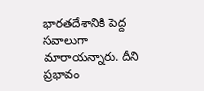భారతదేశానికి పెద్ద సవాలుగా మారాయన్నారు. దీని ప్రభావం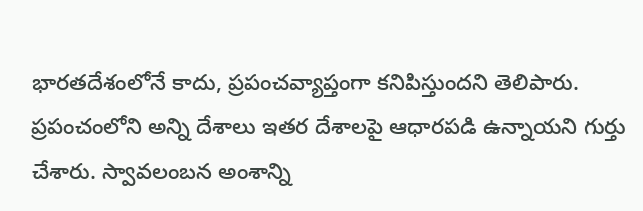భారతదేశంలోనే కాదు, ప్రపంచవ్యాప్తంగా కనిపిస్తుందని తెలిపారు. ప్రపంచంలోని అన్ని దేశాలు ఇతర దేశాలపై ఆధారపడి ఉన్నాయని గుర్తు చేశారు. స్వావలంబన అంశాన్ని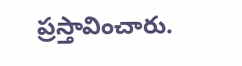ప్రస్తావించారు.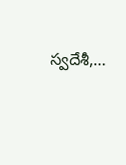స్వదేశీ,…